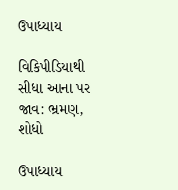ઉપાધ્યાય

વિકિપીડિયાથી
સીધા આના પર જાવ: ભ્રમણ, શોધો

ઉપાધ્યાય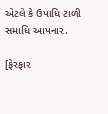એટલે કે ઉપાધિ ટાળી સમાધિ આપનાર.

[ફેરફાર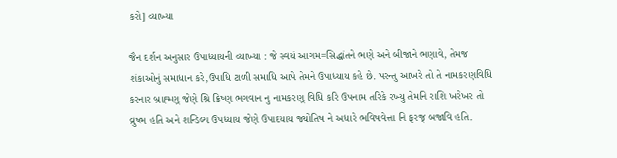કરો] વ્યાખ્યા

જૈન દર્શન અનુસાર ઉપાધ્યાયની વ્યાખ્યા : જે સ્વયં આગમ=સિદ્ધાંતને ભણે અને બીજાને ભણાવે, તેમજ શંકાઓનું સમાધાન કરે,ઉપાધિ ટાળી સમાધિ આપે તેમને ઉપાધ્યાય કહે છે. પરન્તુ આખરે તો તે નામકરણવિધિ કરનાર બ્રાહ્મ્ણ્ જેણે શ્રિ ક્રિષ્ણ ભગવાન નુ નામકરણ્ વિધિ કરિ ઉપનામ તરિકે રખ્યુ તેમનિ રાશિ ખરેખર તો વ્રુષ્ભ હતિ અને શન્ડિલ્ય ઉપધ્યાય જેણે ઉપાદયાય જ્યોતિષ ને અધારે ભવિષવેત્તા નિ ફરજ્ બજાવિ હતિ.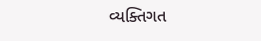વ્યક્તિગત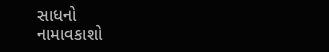સાધનો
નામાવકાશો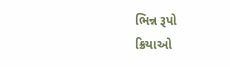ભિન્ન રૂપો
ક્રિયાઓ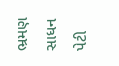ભ્રમણ
સાધન પેટી